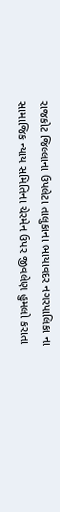રાજકોટ જિલ્લાના ઉપલેટા તાલુકાના ભાયાવદર નગરપાલિકા ના સામાજિક ન્યાય સમિતિના ચેરમેન ઉપર જીવલેણ હુમલો કરાતા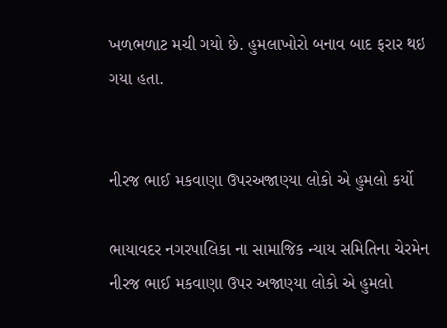ખળભળાટ મચી ગયો છે. હુમલાખોરો બનાવ બાદ ફરાર થઇ ગયા હતા.


નીરજ ભાઈ મકવાણા ઉપરઅજાણ્યા લોકો એ હુમલો કર્યો

ભાયાવદર નગરપાલિકા ના સામાજિક ન્યાય સમિતિના ચેરમેન નીરજ ભાઈ મકવાણા ઉપર અજાણ્યા લોકો એ હુમલો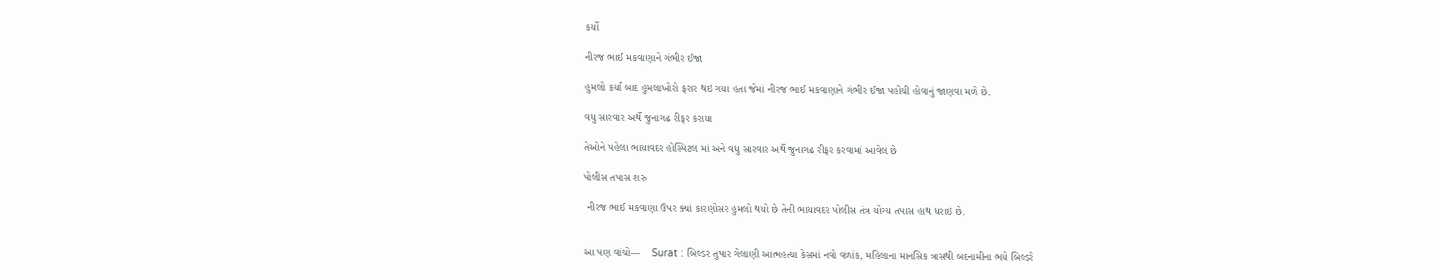કર્યો

નીરજ ભાઈ મકવાણાને ગંભીર ઈજા

હુમલો કર્યા બાદ હુમલાખોરો ફરાર થઇ ગયા હતા જેમાં નીરજ ભાઈ મકવાણાને ગંભીર ઈજા પહોંચી હોવાનું જાણવા મળે છે.

વધુ સારવાર અર્થે જુનાગઢ રીફર કરાયા

તેઓને પહેલા ભાયાવદર હોસ્પિટલ માં અને વધુ સારવાર અર્થે જુનાગઢ રીફર કરવામાં આવેલ છે

પોલીસ તપાસ શરુ

 નીરજ ભાઈ મકવાણા ઉપર ક્યાં કારણોસર હુમલો થયો છે તેની ભાયાવદર પોલીસ તંત્ર યોગ્ય તપાસ હાથ ધરાઇ છે.


આ પણ વાંચો---    Surat : બિલ્ડર તુષાર ગેલાણી આત્મહત્યા કેસમાં નવો વળાંક, મહિલાના માનસિક ત્રાસથી બદનામીના ભયે બિલ્ડરે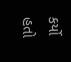કર્યો હતો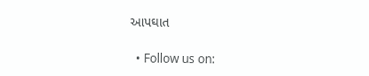આપઘાત

  • Follow us on: